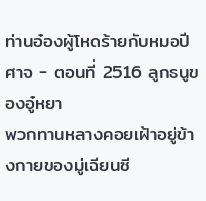ท่านอ๋องผู้โหดร้ายกับหมอปีศาจ - ตอนที่ 2516 ลูกธนูของอู๋หยา
พวกทานหลางคอยเฝ้าอยู่ข้างกายของมู่เฉียนซี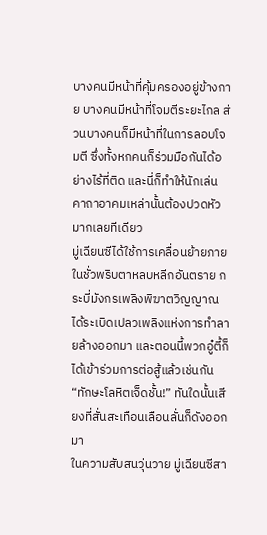บางคนมีหน้าที่คุ้มครองอยู่ข้างกาย บางคนมีหน้าที่โจมตีระยะไกล ส่วนบางคนก็มีหน้าที่ในการลอบโจมตี ซึ่งทั้งหกคนก็ร่วมมือกันได้อย่างไร้ที่ติด และนี่ก็ทำให้นักเล่นคาถาอาคมเหล่านั้นต้องปวดหัวมากเลยทีเดียว
มู่เฉียนซีได้ใช้การเคลื่อนย้ายภายในชั่วพริบตาหลบหลีกอันตราย กระบี่มังกรเพลิงพิฆาตวิญญาณได้ระเบิดเปลวเพลิงแห่งการทำลายล้างออกมา และตอนนี้พวกอู๋ตี้ก็ได้เข้าร่วมการต่อสู้แล้วเช่นกัน
“ทักษะโลหิตเจ็ดชั้น!” ทันใดนั้นเสียงที่สั่นสะเทือนเลือนลั่นก็ดังออกมา
ในความสับสนวุ่นวาย มู่เฉียนซีสา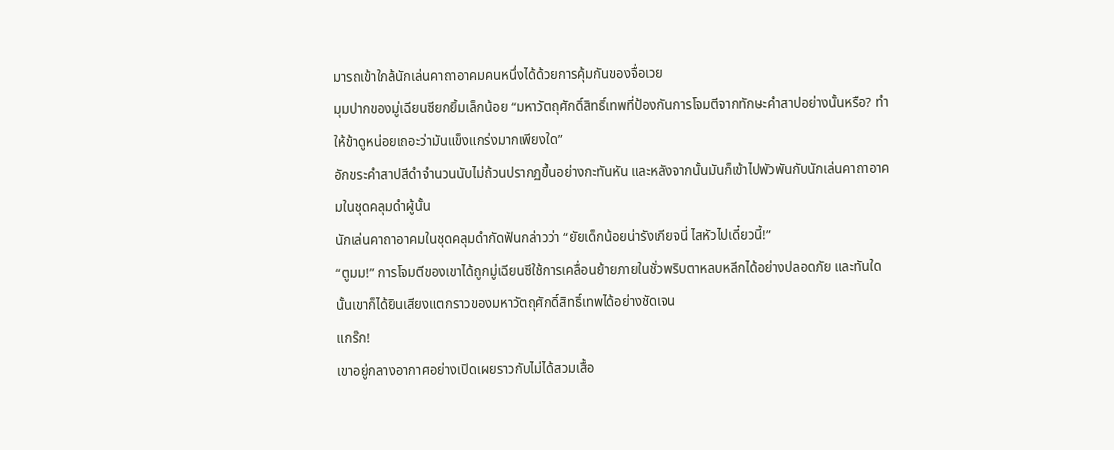มารถเข้าใกล้นักเล่นคาถาอาคมคนหนึ่งได้ด้วยการคุ้มกันของจื่อเวย
มุมปากของมู่เฉียนซียกยิ้มเล็กน้อย “มหาวัตถุศักดิ์สิทธิ์เทพที่ป้องกันการโจมตีจากทักษะคำสาปอย่างนั้นหรือ? ทำให้ข้าดูหน่อยเถอะว่ามันแข็งแกร่งมากเพียงใด”
อักขระคำสาปสีดำจำนวนนับไม่ถ้วนปรากฏขึ้นอย่างกะทันหัน และหลังจากนั้นมันก็เข้าไปพัวพันกับนักเล่นคาถาอาคมในชุดคลุมดำผู้นั้น
นักเล่นคาถาอาคมในชุดคลุมดำกัดฟันกล่าวว่า “ยัยเด็กน้อยน่ารังเกียจนี่ ไสหัวไปเดี๋ยวนี้!”
“ตูมม!” การโจมตีของเขาได้ถูกมู่เฉียนซีใช้การเคลื่อนย้ายภายในชั่วพริบตาหลบหลีกได้อย่างปลอดภัย และทันใดนั้นเขาก็ได้ยินเสียงแตกราวของมหาวัตถุศักดิ์สิทธิ์เทพได้อย่างชัดเจน
แกร๊ก!
เขาอยู่กลางอากาศอย่างเปิดเผยราวกับไม่ได้สวมเสื้อ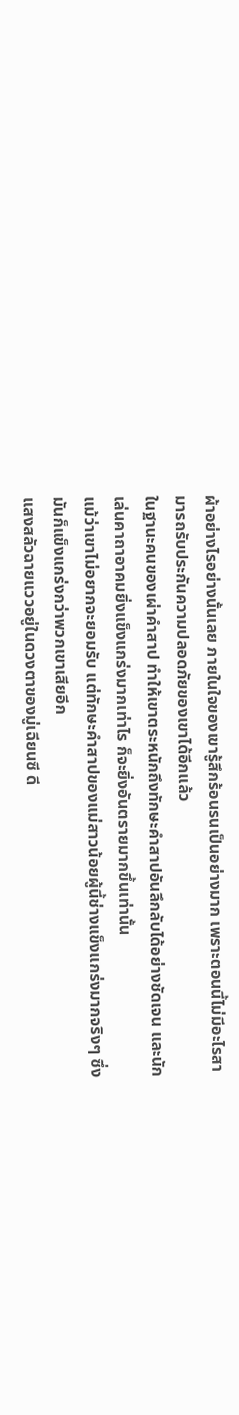ผ้าอย่างไรอย่างนั้นเลย ภายในใจของเขารู้สึกร้อนรนเป็นอย่างมาก เพราะตอนนี้ไม่มีอะไรสามารถรับประกันความปลอดภัยของเขาได้อีกแล้ว
ในฐานะคนของเผ่าคำสาป ทำให้เขาตระหนักถึงทักษะคำสาปอันลึกลับได้อย่างชัดเจน และนักเล่นคาถาอาคมยิ่งแข็งแกร่งมากเท่าไร ก็จะยิ่งอันตรายมากขึ้นเท่านั้น
แม้ว่าเขาไม่อยากจะยอมรับ แต่ทักษะคำสาปของแม่สาวน้อยผู้นี้ช่างแข็งแกร่งมากจริงๆ ซึ่งมันก็แข็งแกร่งกว่าพวกเขาเสียอีก
แสงสลัวฉายแววอยู่ในดวงตาของมู่เฉียนซี ดี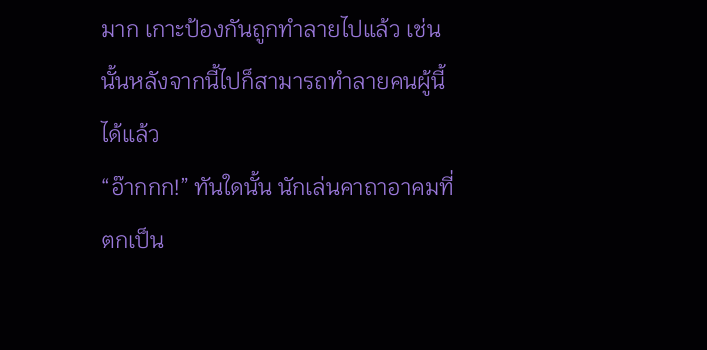มาก เกาะป้องกันถูกทำลายไปแล้ว เช่นนั้นหลังจากนี้ไปก็สามารถทำลายคนผู้นี้ได้แล้ว
“อ๊ากกก!” ทันใดนั้น นักเล่นคาถาอาคมที่ตกเป็น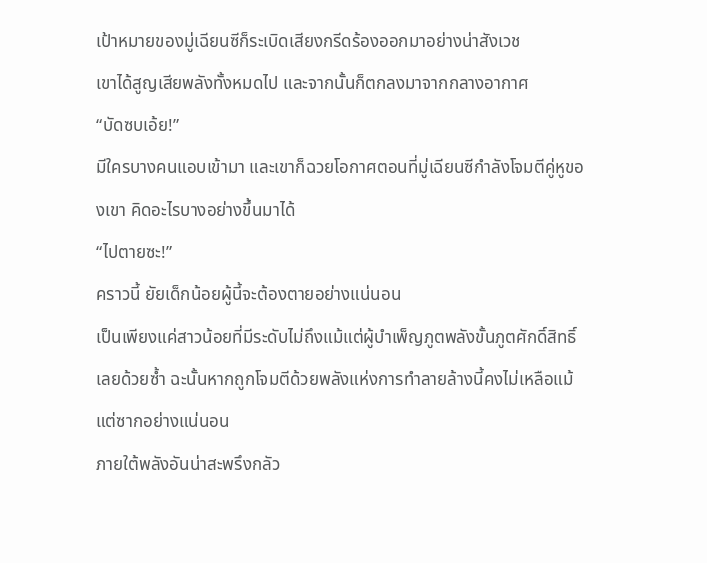เป้าหมายของมู่เฉียนซีก็ระเบิดเสียงกรีดร้องออกมาอย่างน่าสังเวช
เขาได้สูญเสียพลังทั้งหมดไป และจากนั้นก็ตกลงมาจากกลางอากาศ
“บัดซบเอ้ย!”
มีใครบางคนแอบเข้ามา และเขาก็ฉวยโอกาศตอนที่มู่เฉียนซีกำลังโจมตีคู่หูของเขา คิดอะไรบางอย่างขึ้นมาได้
“ไปตายซะ!”
คราวนี้ ยัยเด็กน้อยผู้นี้จะต้องตายอย่างแน่นอน
เป็นเพียงแค่สาวน้อยที่มีระดับไม่ถึงแม้แต่ผู้บำเพ็ญภูตพลังขั้นภูตศักดิ์สิทธิ์เลยด้วยซ้ำ ฉะนั้นหากถูกโจมตีด้วยพลังแห่งการทำลายล้างนี้คงไม่เหลือแม้แต่ซากอย่างแน่นอน
ภายใต้พลังอันน่าสะพรึงกลัว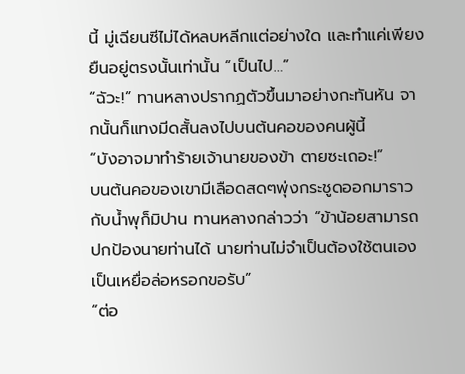นี้ มู่เฉียนซีไม่ได้หลบหลีกแต่อย่างใด และทำแค่เพียงยืนอยู่ตรงนั้นเท่านั้น “เป็นไป…”
“ฉัวะ!” ทานหลางปรากฏตัวขึ้นมาอย่างกะทันหัน จากนั้นก็แทงมีดสั้นลงไปบนต้นคอของคนผู้นี้
“บังอาจมาทำร้ายเจ้านายของข้า ตายซะเถอะ!”
บนต้นคอของเขามีเลือดสดๆพุ่งกระชูดออกมาราวกับน้ำพุก็มิปาน ทานหลางกล่าวว่า “ข้าน้อยสามารถปกป้องนายท่านได้ นายท่านไม่จำเป็นต้องใช้ตนเองเป็นเหยื่อล่อหรอกขอรับ”
“ต่อ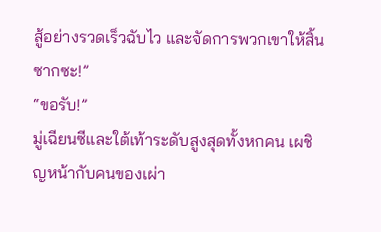สู้อย่างรวดเร็วฉับไว และจัดการพวกเขาให้สิ้นซากซะ!”
“ขอรับ!”
มู่เฉียนซีและใต้เท้าระดับสูงสุดทั้งหกคน เผชิญหน้ากับคนของเผ่า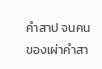คำสาป จนคนของเผ่าคำสา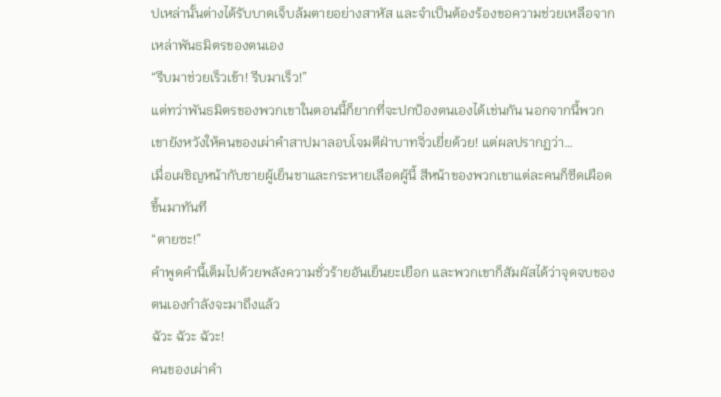ปเหล่านั้นต่างได้รับบาดเจ็บล้มตายอย่างสาหัส และจำเป็นต้องร้องขอความช่วยเหลือจากเหล่าพันธมิตรของตนเอง
“รีบมาช่วยเร็วเข้า! รีบมาเร็ว!”
แต่ทว่าพันธมิตรของพวกเขาในตอนนี้ก็ยากที่จะปกป้องตนเองได้เช่นกัน นอกจากนี้พวกเขายังหวังให้คนของเผ่าคำสาปมาลอบโจมตีฝ่าบาทจิ่วเยี่ยด้วย! แต่ผลปรากฏว่า…
เมื่อเผชิญหน้ากับชายผู้เย็นชาและกระหายเลือดผู้นี้ สีหน้าของพวกเขาแต่ละคนก็ซีดเผือดขึ้นมาทันที
“ตายซะ!”
คำพูดคำนี้เต็มไปด้วยพลังความชั่วร้ายอันเย็นยะเยือก และพวกเขาก็สัมผัสได้ว่าจุดจบของตนเองกำลังจะมาถึงแล้ว
ฉัวะ ฉัวะ ฉัวะ!
คนของเผ่าคำ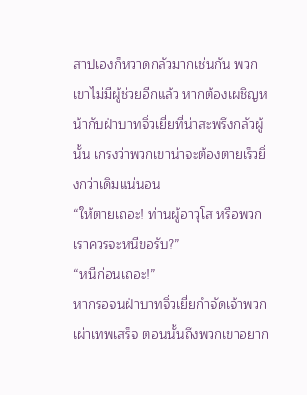สาปเองก็หวาดกลัวมากเช่นกัน พวกเขาไม่มีผู้ช่วยอีกแล้ว หากต้องเผชิญหน้ากับฝ่าบาทจิ่วเยี่ยที่น่าสะพรึงกลัวผู้นั้น เกรงว่าพวกเขาน่าจะต้องตายเร็วยิ่งกว่าเดิมแน่นอน
“ให้ตายเถอะ! ท่านผู้อาวุโส หรือพวกเราควรจะหนีขอรับ?”
“หนีก่อนเถอะ!”
หากรอจนฝ่าบาทจิ่วเยี่ยกำจัดเจ้าพวกเผ่าเทพเสร็จ ตอนนั้นถึงพวกเขาอยาก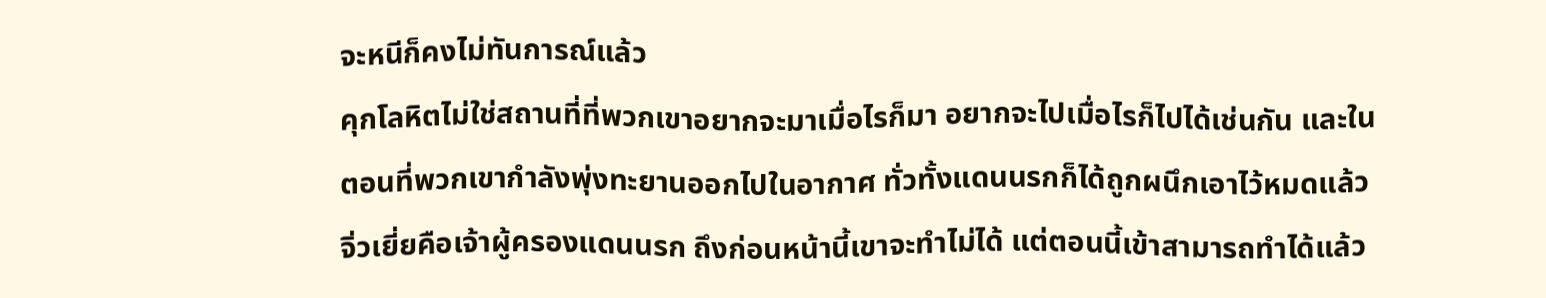จะหนีก็คงไม่ทันการณ์แล้ว
คุกโลหิตไม่ใช่สถานที่ที่พวกเขาอยากจะมาเมื่อไรก็มา อยากจะไปเมื่อไรก็ไปได้เช่นกัน และในตอนที่พวกเขากำลังพุ่งทะยานออกไปในอากาศ ทั่วทั้งแดนนรกก็ได้ถูกผนึกเอาไว้หมดแล้ว
จิ่วเยี่ยคือเจ้าผู้ครองแดนนรก ถึงก่อนหน้านี้เขาจะทำไม่ได้ แต่ตอนนี้เข้าสามารถทำได้แล้ว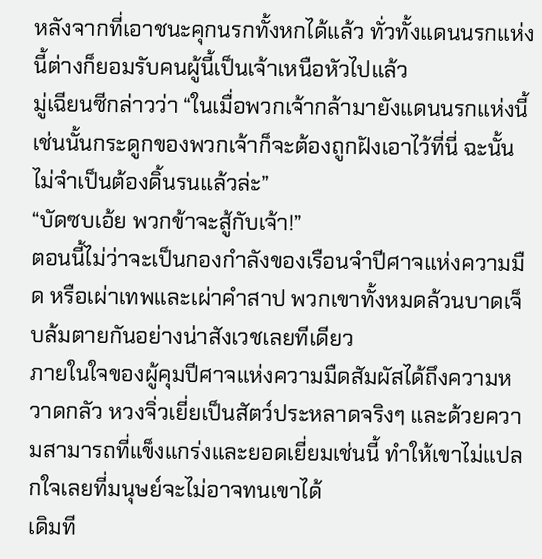หลังจากที่เอาชนะคุกนรกทั้งหกได้แล้ว ทั่วทั้งแดนนรกแห่งนี้ต่างก็ยอมรับคนผู้นี้เป็นเจ้าเหนือหัวไปแล้ว
มู่เฉียนซีกล่าวว่า “ในเมื่อพวกเจ้ากล้ามายังแดนนรกแห่งนี้ เช่นนั้นกระดูกของพวกเจ้าก็จะต้องถูกฝังเอาไว้ที่นี่ ฉะนั้นไม่จำเป็นต้องดิ้นรนแล้วล่ะ”
“บัดซบเอ้ย พวกข้าจะสู้กับเจ้า!”
ตอนนี้ไม่ว่าจะเป็นกองกำลังของเรือนจำปีศาจแห่งความมืด หรือเผ่าเทพและเผ่าคำสาป พวกเขาทั้งหมดล้วนบาดเจ็บล้มตายกันอย่างน่าสังเวชเลยทีเดียว
ภายในใจของผู้คุมปีศาจแห่งความมืดสัมผัสได้ถึงความหวาดกลัว หวงจิ่วเยี่ยเป็นสัตว์ประหลาดจริงๆ และด้วยความสามารถที่แข็งแกร่งและยอดเยี่ยมเช่นนี้ ทำให้เขาไม่แปลกใจเลยที่มนุษย์จะไม่อาจทนเขาได้
เดิมที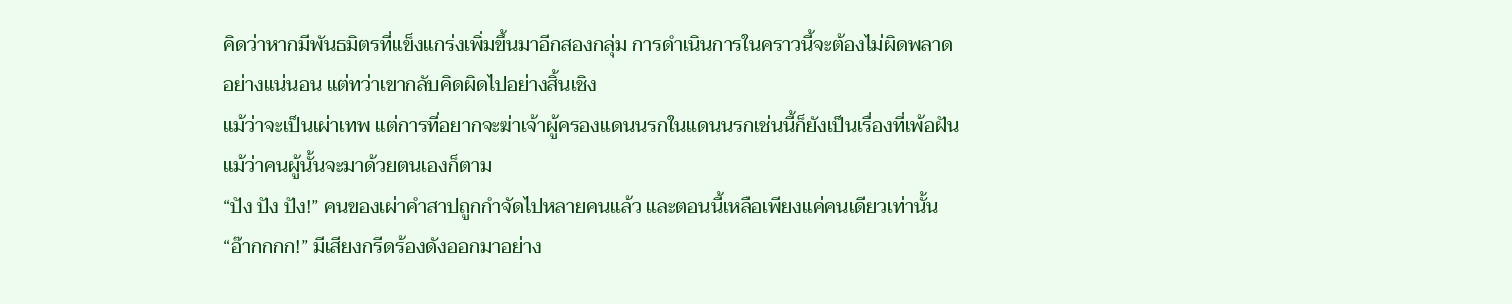คิดว่าหากมีพันธมิตรที่แข็งแกร่งเพิ่มขึ้นมาอีกสองกลุ่ม การดำเนินการในคราวนี้จะต้องไม่ผิดพลาดอย่างแน่นอน แต่ทว่าเขากลับคิดผิดไปอย่างสิ้นเชิง
แม้ว่าจะเป็นเผ่าเทพ แต่การที่อยากจะฆ่าเจ้าผู้ครองแดนนรกในแดนนรกเช่นนี้ก็ยังเป็นเรื่องที่เพ้อฝัน แม้ว่าคนผู้นั้นจะมาด้วยตนเองก็ตาม
“ปัง ปัง ปัง!” คนของเผ่าคำสาปถูกกำจัดไปหลายคนแล้ว และตอนนี้เหลือเพียงแค่คนเดียวเท่านั้น
“อ๊ากกกก!” มีเสียงกรีดร้องดังออกมาอย่าง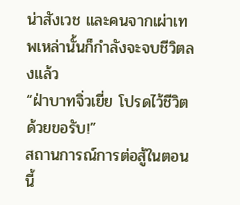น่าสังเวช และคนจากเผ่าเทพเหล่านั้นก็กำลังจะจบชีวิตลงแล้ว
“ฝ่าบาทจิ่วเยี่ย โปรดไว้ชีวิตด้วยขอรับ!”
สถานการณ์การต่อสู้ในตอนนี้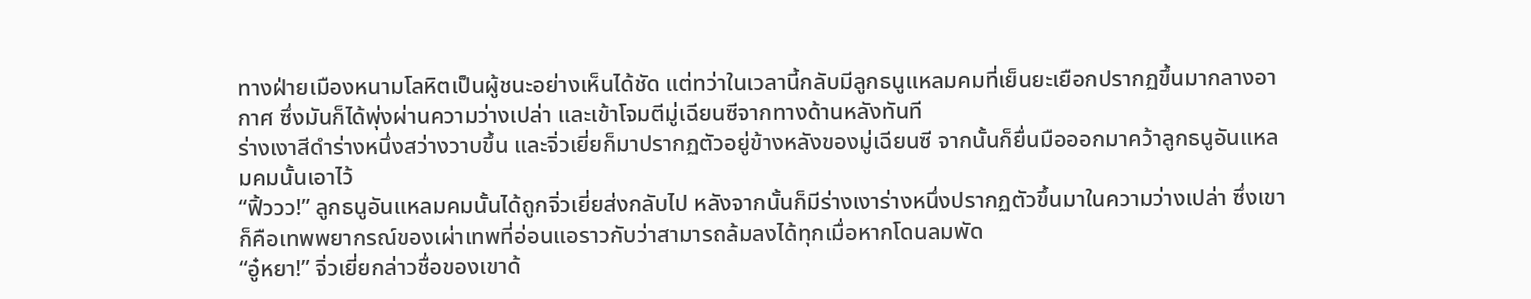ทางฝ่ายเมืองหนามโลหิตเป็นผู้ชนะอย่างเห็นได้ชัด แต่ทว่าในเวลานี้กลับมีลูกธนูแหลมคมที่เย็นยะเยือกปรากฏขึ้นมากลางอากาศ ซึ่งมันก็ได้พุ่งผ่านความว่างเปล่า และเข้าโจมตีมู่เฉียนซีจากทางด้านหลังทันที
ร่างเงาสีดำร่างหนึ่งสว่างวาบขึ้น และจิ่วเยี่ยก็มาปรากฏตัวอยู่ข้างหลังของมู่เฉียนซี จากนั้นก็ยื่นมือออกมาคว้าลูกธนูอันแหลมคมนั้นเอาไว้
“ฟิ้ววว!” ลูกธนูอันแหลมคมนั้นได้ถูกจิ่วเยี่ยส่งกลับไป หลังจากนั้นก็มีร่างเงาร่างหนึ่งปรากฏตัวขึ้นมาในความว่างเปล่า ซึ่งเขาก็คือเทพพยากรณ์ของเผ่าเทพที่อ่อนแอราวกับว่าสามารถล้มลงได้ทุกเมื่อหากโดนลมพัด
“อู๋หยา!” จิ่วเยี่ยกล่าวชื่อของเขาด้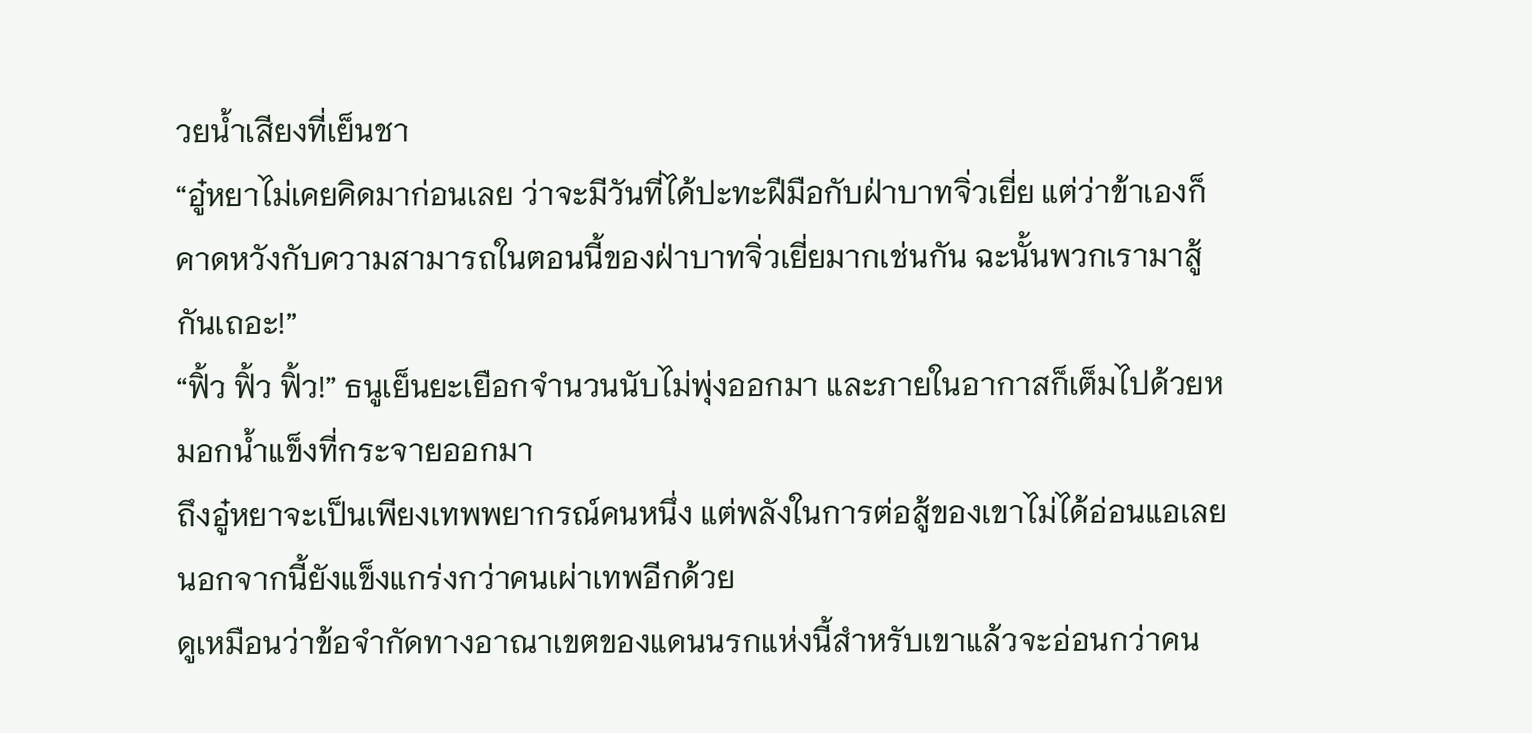วยน้ำเสียงที่เย็นชา
“อู๋หยาไม่เคยคิดมาก่อนเลย ว่าจะมีวันที่ได้ปะทะฝีมือกับฝ่าบาทจิ่วเยี่ย แต่ว่าข้าเองก็คาดหวังกับความสามารถในตอนนี้ของฝ่าบาทจิ่วเยี่ยมากเช่นกัน ฉะนั้นพวกเรามาสู้กันเถอะ!”
“ฟิ้ว ฟิ้ว ฟิ้ว!” ธนูเย็นยะเยือกจำนวนนับไม่พุ่งออกมา และภายในอากาสก็เต็มไปด้วยหมอกน้ำแข็งที่กระจายออกมา
ถึงอู๋หยาจะเป็นเพียงเทพพยากรณ์คนหนึ่ง แต่พลังในการต่อสู้ของเขาไม่ได้อ่อนแอเลย นอกจากนี้ยังแข็งแกร่งกว่าคนเผ่าเทพอีกด้วย
ดูเหมือนว่าข้อจำกัดทางอาณาเขตของแดนนรกแห่งนี้สำหรับเขาแล้วจะอ่อนกว่าคน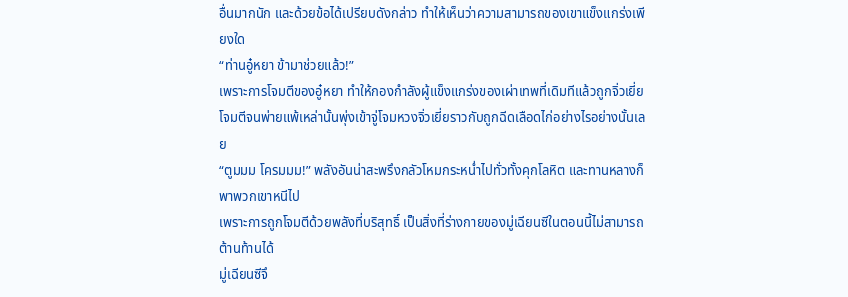อื่นมากนัก และด้วยข้อได้เปรียบดังกล่าว ทำให้เห็นว่าความสามารถของเขาแข็งแกร่งเพียงใด
“ท่านอู๋หยา ข้ามาช่วยแล้ว!”
เพราะการโจมตีของอู๋หยา ทำให้กองกำลังผู้แข็งแกร่งของเผ่าเทพที่เดิมทีแล้วถูกจิ่วเยี่ยโจมตีจนพ่ายแพ้เหล่านั้นพุ่งเข้าจู่โจมหวงจิ่วเยี่ยราวกับถูกฉีดเลือดไก่อย่างไรอย่างนั้นเลย
“ตูมมม โครมมม!” พลังอันน่าสะพรึงกลัวโหมกระหน่ำไปทั่วทั้งคุกโลหิต และทานหลางก็พาพวกเขาหนีไป
เพราะการถูกโจมตีด้วยพลังที่บริสุทธิ์ เป็นสิ่งที่ร่างกายของมู่เฉียนซีในตอนนี้ไม่สามารถต้านท้านได้
มู่เฉียนซีจึ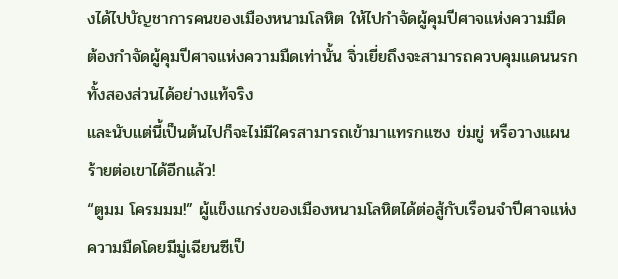งได้ไปบัญชาการคนของเมืองหนามโลหิต ให้ไปกำจัดผู้คุมปีศาจแห่งความมืด
ต้องกำจัดผู้คุมปีศาจแห่งความมืดเท่านั้น จิ่วเยี่ยถึงจะสามารถควบคุมแดนนรกทั้งสองส่วนได้อย่างแท้จริง
และนับแต่นี้เป็นต้นไปก็จะไม่มีใครสามารถเข้ามาแทรกแซง ข่มขู่ หรือวางแผนร้ายต่อเขาได้อีกแล้ว!
“ตูมม โครมมม!” ผู้แข็งแกร่งของเมืองหนามโลหิตได้ต่อสู้กับเรือนจำปีศาจแห่งความมืดโดยมีมู่เฉียนซีเป็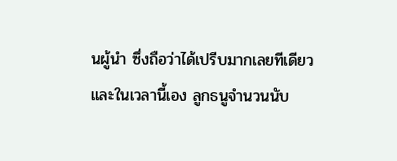นผู้นำ ซึ่งถือว่าได้เปรีบมากเลยทีเดียว
และในเวลานี้เอง ลูกธนูจำนวนนับ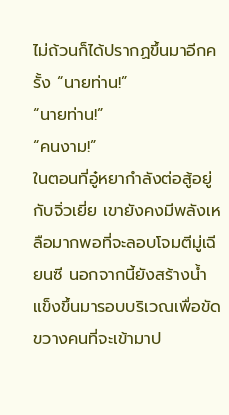ไม่ถ้วนก็ได้ปรากฏขึ้นมาอีกครั้ง “นายท่าน!”
“นายท่าน!”
“คนงาม!”
ในตอนที่อู๋หยากำลังต่อสู้อยู่กับจิ่วเยี่ย เขายังคงมีพลังเหลือมากพอที่จะลอบโจมตีมู่เฉียนซี นอกจากนี้ยังสร้างน้ำแข็งขึ้นมารอบบริเวณเพื่อขัดขวางคนที่จะเข้ามาป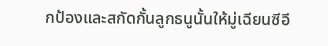กป้องและสกัดกั้นลูกธนูนั้นให้มู่เฉียนซีอี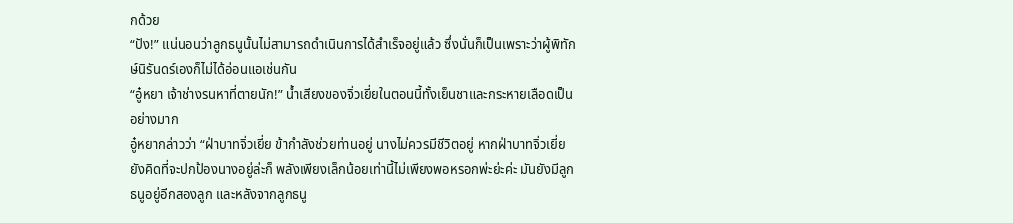กด้วย
“ปัง!” แน่นอนว่าลูกธนูนั้นไม่สามารถดำเนินการได้สำเร็จอยู่แล้ว ซึ่งนั่นก็เป็นเพราะว่าผู้พิทักษ์นิรันดร์เองก็ไม่ได้อ่อนแอเช่นกัน
“อู๋หยา เจ้าช่างรนหาที่ตายนัก!” น้ำเสียงของจิ่วเยี่ยในตอนนี้ทั้งเย็นชาและกระหายเลือดเป็นอย่างมาก
อู๋หยากล่าวว่า “ฝ่าบาทจิ่วเยี่ย ข้ากำลังช่วยท่านอยู่ นางไม่ควรมีชีวิตอยู่ หากฝ่าบาทจิ่วเยี่ยยังคิดที่จะปกป้องนางอยู่ล่ะก็ พลังเพียงเล็กน้อยเท่านี้ไม่เพียงพอหรอกพ่ะย่ะค่ะ มันยังมีลูกธนูอยู่อีกสองลูก และหลังจากลูกธนู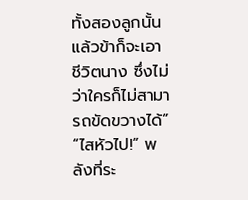ทั้งสองลูกนั้นแล้วข้าก็จะเอาชีวิตนาง ซึ่งไม่ว่าใครก็ไม่สามารถขัดขวางได้”
“ไสหัวไป!” พลังที่ระ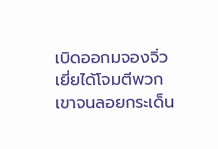เบิดออกมจองจิ่วเยี่ยได้โจมตีพวกเขาจนลอยกระเด็น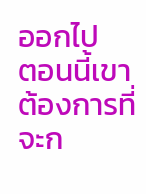ออกไป
ตอนนี้เขาต้องการที่จะก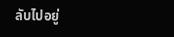ลับไปอยู่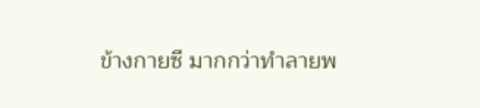ข้างกายซี มากกว่าทำลายพ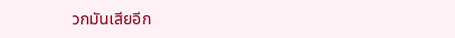วกมันเสียอีก